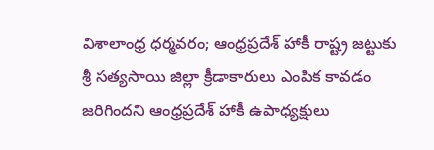విశాలాంధ్ర ధర్మవరం; ఆంధ్రప్రదేశ్ హాకీ రాష్ట్ర జట్టుకు శ్రీ సత్యసాయి జిల్లా క్రీడాకారులు ఎంపిక కావడం జరిగిందని ఆంధ్రప్రదేశ్ హాకీ ఉపాధ్యక్షులు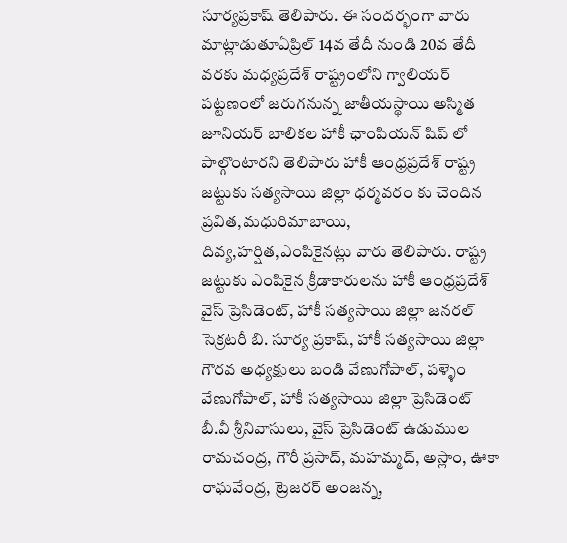సూర్యప్రకాష్ తెలిపారు. ఈ సందర్భంగా వారు మాట్లాడుతూఏప్రిల్ 14వ తేదీ నుండి 20వ తేదీ వరకు మధ్యప్రదేశ్ రాష్ట్రంలోని గ్వాలియర్ పట్టణంలో జరుగనున్న జాతీయస్థాయి అస్మిత జూనియర్ బాలికల హాకీ ఛాంపియన్ షిప్ లో పాల్గొంటారని తెలిపారు హాకీ ఆంధ్రప్రదేశ్ రాష్ట్ర జట్టుకు సత్యసాయి జిల్లా ధర్మవరం కు చెందిన ప్రవిత,మధురిమాబాయి, దివ్య,హర్షిత,ఎంపికైనట్లు వారు తెలిపారు. రాష్ట్ర జట్టుకు ఎంపికైన క్రీడాకారులను హాకీ ఆంధ్రప్రదేశ్ వైస్ ప్రెసిడెంట్, హాకీ సత్యసాయి జిల్లా జనరల్ సెక్రటరీ బి. సూర్య ప్రకాష్, హాకీ సత్యసాయి జిల్లా గౌరవ అధ్యక్షులు బండి వేణుగోపాల్, పళ్ళెం వేణుగోపాల్, హాకీ సత్యసాయి జిల్లా ప్రెసిడెంట్ బీ.వీ శ్రీనివాసులు, వైస్ ప్రెసిడెంట్ ఉడుముల రామచంద్ర, గౌరీ ప్రసాద్, మహమ్మద్, అస్లాం, ఊకా రాఘవేంద్ర, ట్రెజరర్ అంజన్న,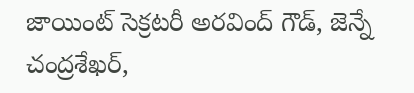జాయింట్ సెక్రటరీ అరవింద్ గౌడ్, జెన్నే చంద్రశేఖర్,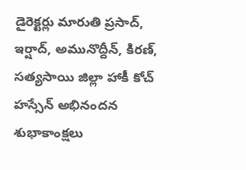డైరెక్టర్లు మారుతి ప్రసాద్, ఇర్షాద్, అమునొద్దీన్, కిరణ్, సత్యసాయి జిల్లా హాకీ కోచ్ హస్సేన్ అభినందన
శుభాకాంక్షలు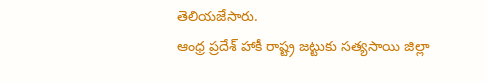తెలియజేసారు.
ఆంధ్ర ప్రదేశ్ హాకీ రాష్ట్ర జట్టుకు సత్యసాయి జిల్లా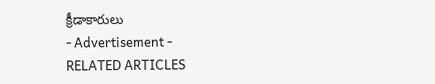క్రీడాకారులు
- Advertisement -
RELATED ARTICLES